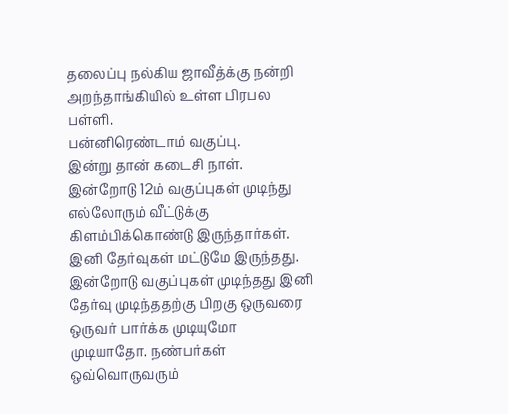தலைப்பு நல்கிய ஜாவீத்க்கு நன்றி
அறந்தாங்கியில் உள்ள பிரபல பள்ளி.
பன்னிரெண்டாம் வகுப்பு.
இன்று தான் கடைசி நாள். இன்றோடு 12ம் வகுப்புகள் முடிந்து எல்லோரும் வீட்டுக்கு கிளம்பிக்கொண்டு இருந்தார்கள். இனி தேர்வுகள் மட்டுமே இருந்தது.
இன்றோடு வகுப்புகள் முடிந்தது இனி தேர்வு முடிந்ததற்கு பிறகு ஒருவரை ஒருவர் பார்க்க முடியுமோ முடியாதோ. நண்பர்கள் ஒவ்வொருவரும்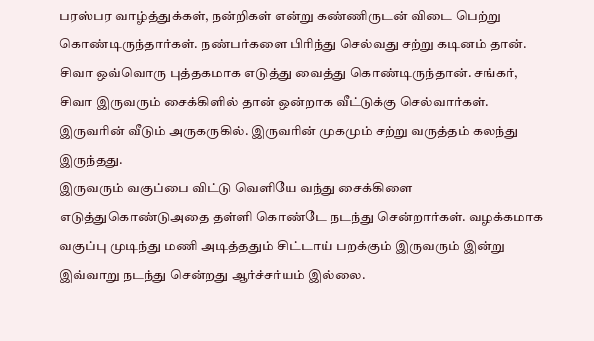பரஸ்பர வாழ்த்துக்கள், நன்றிகள் என்று கண்ணிருடன் விடை பெற்று கொண்டிருந்தார்கள். நண்பர்களை பிரிந்து செல்வது சற்று கடினம் தான்.
சிவா ஒவ்வொரு புத்தகமாக எடுத்து வைத்து கொண்டிருந்தான். சங்கர், சிவா இருவரும் சைக்கிளில் தான் ஒன்றாக வீட்டுக்கு செல்வார்கள். இருவரின் வீடும் அருகருகில். இருவரின் முகமும் சற்று வருத்தம் கலந்து இருந்தது.
இருவரும் வகுப்பை விட்டு வெளியே வந்து சைக்கிளை எடுத்துகொண்டுஅதை தள்ளி கொண்டே நடந்து சென்றார்கள். வழக்கமாக வகுப்பு முடிந்து மணி அடித்ததும் சிட்டாய் பறக்கும் இருவரும் இன்று இவ்வாறு நடந்து சென்றது ஆர்ச்சர்யம் இல்லை.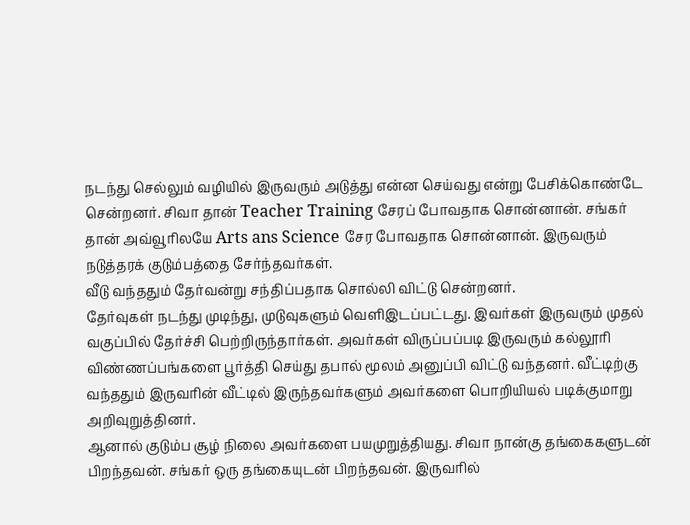நடந்து செல்லும் வழியில் இருவரும் அடுத்து என்ன செய்வது என்று பேசிக்கொண்டே சென்றனர். சிவா தான் Teacher Training சேரப் போவதாக சொன்னான். சங்கர் தான் அவ்வூரிலயே Arts ans Science சேர போவதாக சொன்னான். இருவரும் நடுத்தரக் குடும்பத்தை சேர்ந்தவர்கள்.
வீடு வந்ததும் தேர்வன்று சந்திப்பதாக சொல்லி விட்டு சென்றனர்.
தேர்வுகள் நடந்து முடிந்து, முடுவுகளும் வெளிஇடப்பட்டது. இவர்கள் இருவரும் முதல் வகுப்பில் தேர்ச்சி பெற்றிருந்தார்கள். அவர்கள் விருப்பப்படி இருவரும் கல்லூரி விண்ணப்பங்களை பூர்த்தி செய்து தபால் மூலம் அனுப்பி விட்டு வந்தனர். வீட்டிற்கு வந்ததும் இருவரின் வீட்டில் இருந்தவர்களும் அவர்களை பொறியியல் படிக்குமாறு அறிவுறுத்தினர்.
ஆனால் குடும்ப சூழ் நிலை அவர்களை பயமுறுத்தியது. சிவா நான்கு தங்கைகளுடன் பிறந்தவன். சங்கர் ஒரு தங்கையுடன் பிறந்தவன். இருவரில்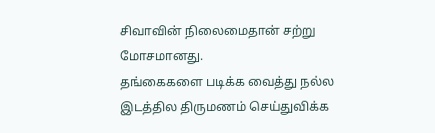சிவாவின் நிலைமைதான் சற்று மோசமானது.
தங்கைகளை படிக்க வைத்து நல்ல இடத்தில திருமணம் செய்துவிக்க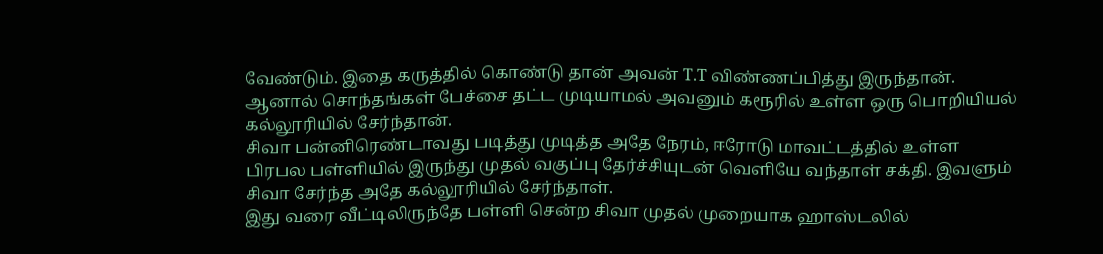வேண்டும். இதை கருத்தில் கொண்டு தான் அவன் T.T விண்ணப்பித்து இருந்தான். ஆனால் சொந்தங்கள் பேச்சை தட்ட முடியாமல் அவனும் கரூரில் உள்ள ஒரு பொறியியல் கல்லூரியில் சேர்ந்தான்.
சிவா பன்னிரெண்டாவது படித்து முடித்த அதே நேரம், ஈரோடு மாவட்டத்தில் உள்ள பிரபல பள்ளியில் இருந்து முதல் வகுப்பு தேர்ச்சியுடன் வெளியே வந்தாள் சக்தி. இவளும் சிவா சேர்ந்த அதே கல்லூரியில் சேர்ந்தாள்.
இது வரை வீட்டிலிருந்தே பள்ளி சென்ற சிவா முதல் முறையாக ஹாஸ்டலில்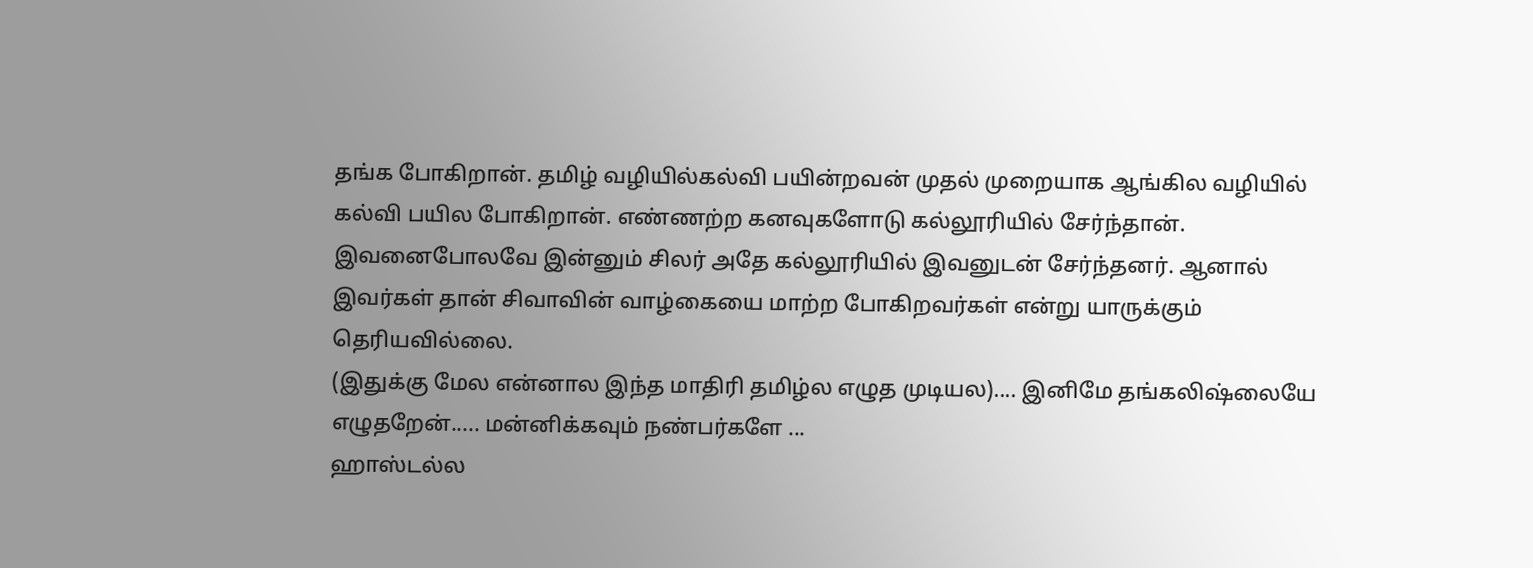தங்க போகிறான். தமிழ் வழியில்கல்வி பயின்றவன் முதல் முறையாக ஆங்கில வழியில் கல்வி பயில போகிறான். எண்ணற்ற கனவுகளோடு கல்லூரியில் சேர்ந்தான்.
இவனைபோலவே இன்னும் சிலர் அதே கல்லூரியில் இவனுடன் சேர்ந்தனர். ஆனால் இவர்கள் தான் சிவாவின் வாழ்கையை மாற்ற போகிறவர்கள் என்று யாருக்கும் தெரியவில்லை.
(இதுக்கு மேல என்னால இந்த மாதிரி தமிழ்ல எழுத முடியல).... இனிமே தங்கலிஷ்லையே எழுதறேன்..... மன்னிக்கவும் நண்பர்களே ...
ஹாஸ்டல்ல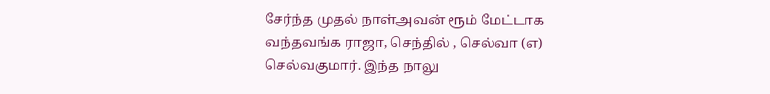சேர்ந்த முதல் நாள்அவன் ரூம் மேட்டாக வந்தவங்க ராஜா, செந்தில் , செல்வா (எ) செல்வகுமார். இந்த நாலு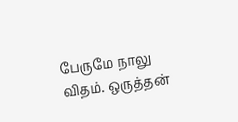பேருமே நாலு விதம். ஒருத்தன்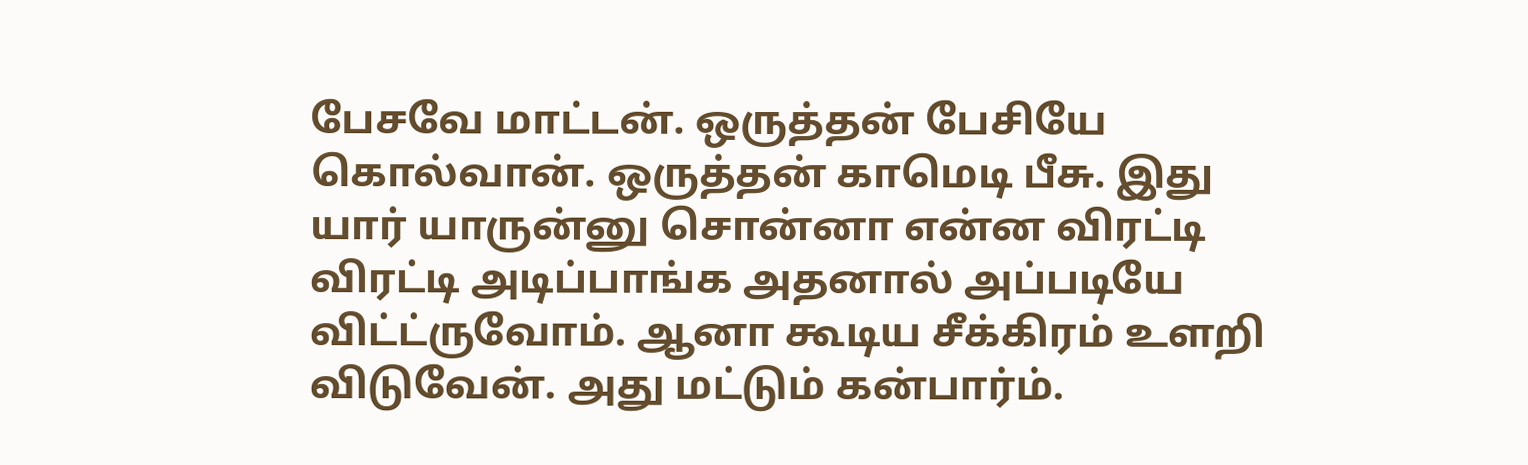பேசவே மாட்டன். ஒருத்தன் பேசியே கொல்வான். ஒருத்தன் காமெடி பீசு. இது யார் யாருன்னு சொன்னா என்ன விரட்டி விரட்டி அடிப்பாங்க அதனால் அப்படியே விட்ட்ருவோம். ஆனா கூடிய சீக்கிரம் உளறி விடுவேன். அது மட்டும் கன்பார்ம்.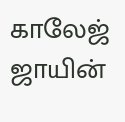காலேஜ் ஜாயின்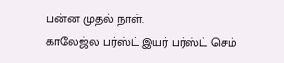பன்ன முதல் நாள்.
காலேஜ்ல பர்ஸ்ட் இயர் பர்ஸ்ட் செம்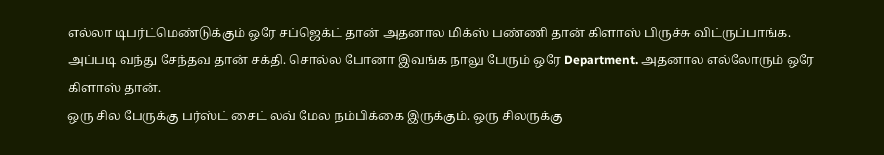எல்லா டிபர்ட்மெண்டுக்கும் ஒரே சப்ஜெக்ட் தான் அதனால மிக்ஸ் பண்ணி தான் கிளாஸ் பிருச்சு விட்ருப்பாங்க.
அப்படி வந்து சேந்தவ தான் சக்தி. சொல்ல போனா இவங்க நாலு பேரும் ஒரே Department. அதனால எல்லோரும் ஒரே கிளாஸ் தான்.
ஒரு சில பேருக்கு பர்ஸ்ட் சைட் லவ் மேல நம்பிக்கை இருக்கும். ஒரு சிலருக்கு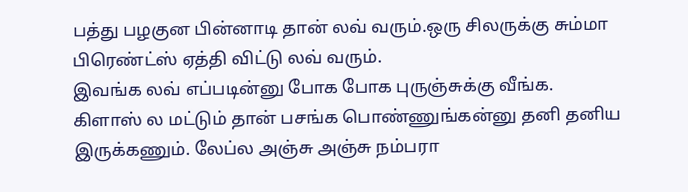பத்து பழகுன பின்னாடி தான் லவ் வரும்.ஒரு சிலருக்கு சும்மா பிரெண்ட்ஸ் ஏத்தி விட்டு லவ் வரும்.
இவங்க லவ் எப்படின்னு போக போக புருஞ்சுக்கு வீங்க.
கிளாஸ் ல மட்டும் தான் பசங்க பொண்ணுங்கன்னு தனி தனிய இருக்கணும். லேப்ல அஞ்சு அஞ்சு நம்பரா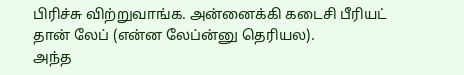பிரிச்சு விற்றுவாங்க. அன்னைக்கி கடைசி பீரியட் தான் லேப் (என்ன லேப்ன்னு தெரியல).
அந்த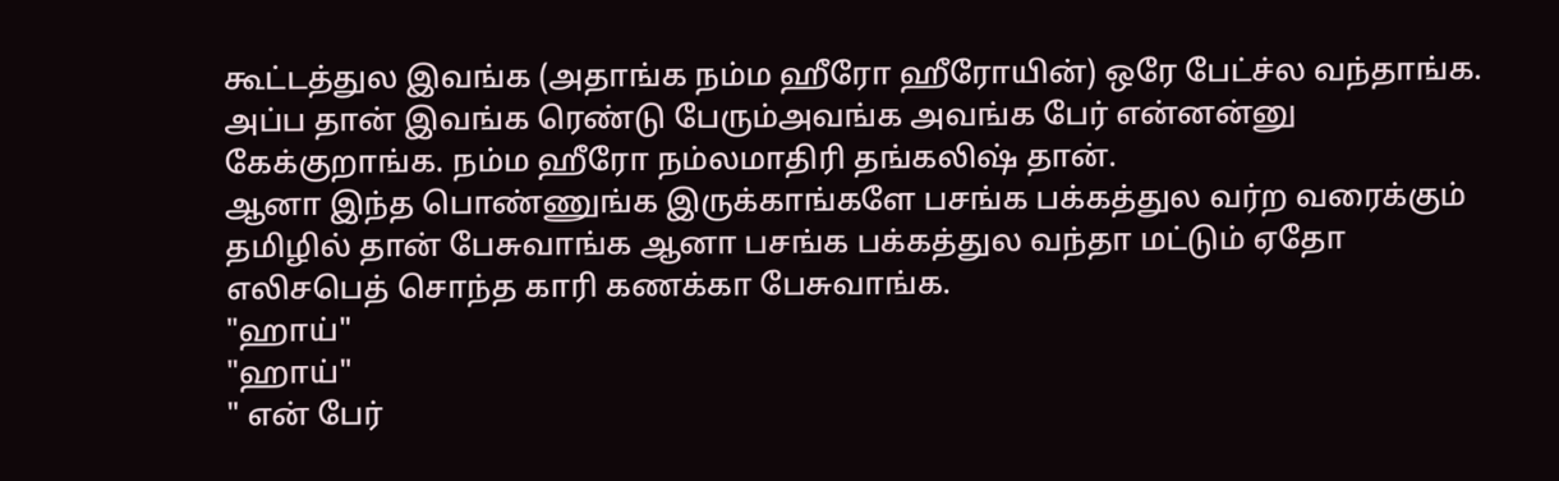கூட்டத்துல இவங்க (அதாங்க நம்ம ஹீரோ ஹீரோயின்) ஒரே பேட்ச்ல வந்தாங்க.
அப்ப தான் இவங்க ரெண்டு பேரும்அவங்க அவங்க பேர் என்னன்னு கேக்குறாங்க. நம்ம ஹீரோ நம்லமாதிரி தங்கலிஷ் தான்.
ஆனா இந்த பொண்ணுங்க இருக்காங்களே பசங்க பக்கத்துல வர்ற வரைக்கும் தமிழில் தான் பேசுவாங்க ஆனா பசங்க பக்கத்துல வந்தா மட்டும் ஏதோ எலிசபெத் சொந்த காரி கணக்கா பேசுவாங்க.
"ஹாய்"
"ஹாய்"
" என் பேர்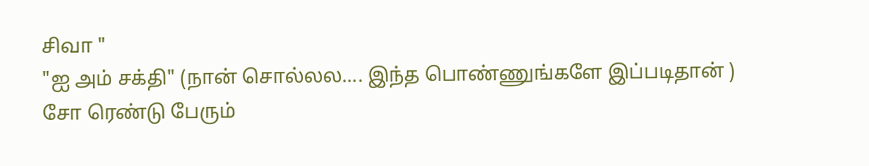சிவா "
"ஐ அம் சக்தி" (நான் சொல்லல.... இந்த பொண்ணுங்களே இப்படிதான் )
சோ ரெண்டு பேரும்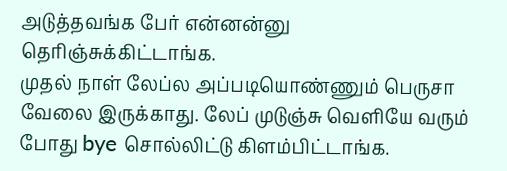அடுத்தவங்க பேர் என்னன்னு தெரிஞ்சுக்கிட்டாங்க.
முதல் நாள் லேப்ல அப்படியொண்ணும் பெருசா வேலை இருக்காது. லேப் முடுஞ்சு வெளியே வரும் போது bye சொல்லிட்டு கிளம்பிட்டாங்க.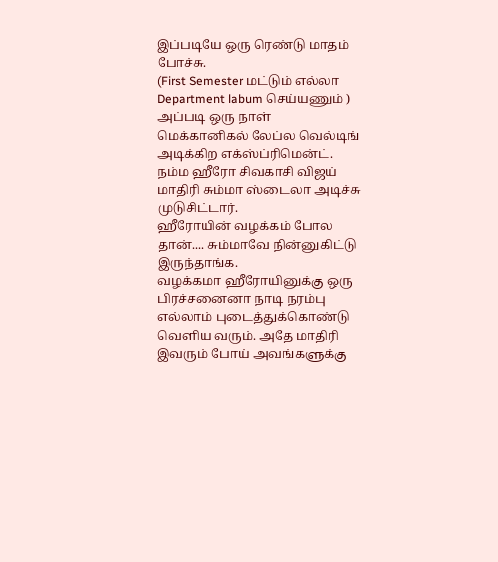இப்படியே ஒரு ரெண்டு மாதம் போச்சு.
(First Semester மட்டும் எல்லா Department labum செய்யணும் )
அப்படி ஒரு நாள் மெக்கானிகல் லேப்ல வெல்டிங் அடிக்கிற எக்ஸ்ப்ரிமென்ட்.
நம்ம ஹீரோ சிவகாசி விஜய் மாதிரி சும்மா ஸ்டைலா அடிச்சு முடுசிட்டார்.
ஹீரோயின் வழக்கம் போல தான்.... சும்மாவே நின்னுகிட்டு இருந்தாங்க.
வழக்கமா ஹீரோயினுக்கு ஒரு பிரச்சனைனா நாடி நரம்பு எல்லாம் புடைத்துக்கொண்டு வெளிய வரும். அதே மாதிரி இவரும் போய் அவங்களுக்கு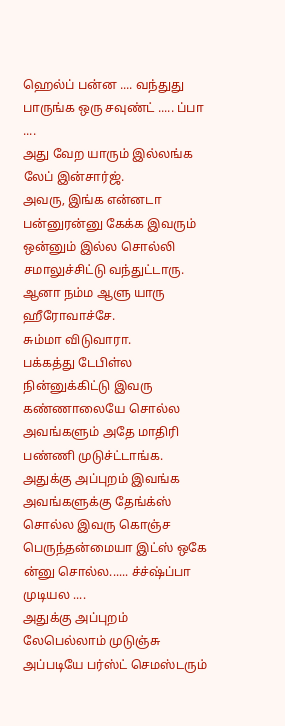ஹெல்ப் பன்ன .... வந்துது பாருங்க ஒரு சவுண்ட் ..... ப்பா ....
அது வேற யாரும் இல்லங்க லேப் இன்சார்ஜ்.
அவரு, இங்க என்னடா பன்னுரன்னு கேக்க இவரும் ஒன்னும் இல்ல சொல்லி சமாலுச்சிட்டு வந்துட்டாரு. ஆனா நம்ம ஆளு யாரு ஹீரோவாச்சே.
சும்மா விடுவாரா.
பக்கத்து டேபிள்ல நின்னுக்கிட்டு இவரு கண்ணாலையே சொல்ல அவங்களும் அதே மாதிரி பண்ணி முடுச்ட்டாங்க.
அதுக்கு அப்புறம் இவங்க அவங்களுக்கு தேங்க்ஸ் சொல்ல இவரு கொஞ்ச பெருந்தன்மையா இட்ஸ் ஒகே ன்னு சொல்ல...... ச்ச்ஷ்ப்பா முடியல ....
அதுக்கு அப்புறம் லேபெல்லாம் முடுஞ்சு அப்படியே பர்ஸ்ட் செமஸ்டரும்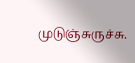முடுஞ்சுருச்சு.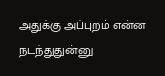அதுக்கு அப்புறம் என்ன நடந்துதுன்னு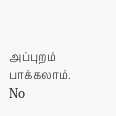அப்புறம் பாக்கலாம்.
No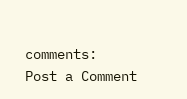comments:
Post a Comment